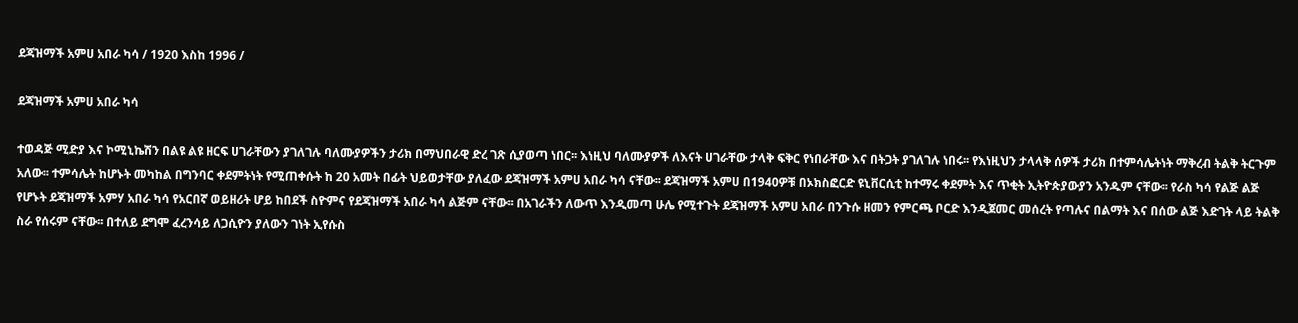ደጃዝማች አምሀ አበራ ካሳ / 1920 እስከ 1996 /

ደጃዝማች አምሀ አበራ ካሳ

ተወዳጅ ሚድያ እና ኮሚኒኬሽን በልዩ ልዩ ዘርፍ ሀገራቸውን ያገለገሉ ባለሙያዎችን ታሪክ በማህበራዊ ድረ ገጽ ሲያወጣ ነበር፡፡ እነዚህ ባለሙያዎች ለእናት ሀገራቸው ታላቅ ፍቅር የነበራቸው እና በትጋት ያገለገሉ ነበሩ፡፡ የእነዚህን ታላላቅ ሰዎች ታሪክ በተምሳሌትነት ማቅረብ ትልቅ ትርጉም አለው፡፡ ተምሳሌት ከሆኑት መካከል በግንባር ቀደምትነት የሚጠቀሱት ከ 20 አመት በፊት ህይወታቸው ያለፈው ደጃዝማች አምሀ አበራ ካሳ ናቸው፡፡ ደጃዝማች አምሀ በ1940ዎቹ በኦክስፎርድ ዩኒቨርሲቲ ከተማሩ ቀደምት እና ጥቂት ኢትዮጵያውያን አንዱም ናቸው፡፡ የራስ ካሳ የልጅ ልጅ የሆኑት ደጃዝማች አምሃ አበራ ካሳ የአርበኛ ወይዘሪት ሆይ ከበደች ስዮምና የደጃዝማች አበራ ካሳ ልጅም ናቸው፡፡ በአገራችን ለውጥ እንዲመጣ ሁሌ የሚተጉት ደጃዝማች አምሀ አበራ በንጉሱ ዘመን የምርጫ ቦርድ እንዲጀመር መሰረት የጣሉና በልማት እና በሰው ልጅ እድገት ላይ ትልቅ ስራ የሰሩም ናቸው፡፡ በተለይ ደግሞ ፈረንሳይ ለጋሲዮን ያለውን ገነት ኢየሱስ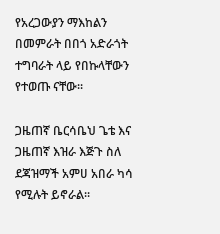የአረጋውያን ማእከልን በመምራት በበጎ አድራጎት ተግባራት ላይ የበኩላቸውን የተወጡ ናቸው፡፡

ጋዜጠኛ ቤርሳቤህ ጌቴ እና ጋዜጠኛ እዝራ እጅጉ ስለ ደጃዝማች አምሀ አበራ ካሳ የሚሉት ይኖራል፡፡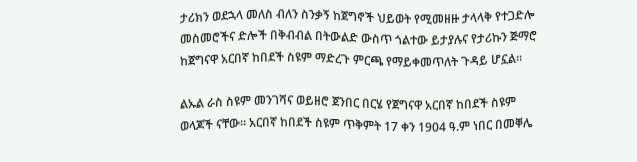ታሪክን ወደኋላ መለስ ብለን ስንቃኝ ከጀግኖች ህይወት የሚመዘዙ ታላላቅ የተጋድሎ መስመሮችና ድሎች በቅብብል በትውልድ ውስጥ ጎልተው ይታያሉና የታሪኩን ጅማሮ ከጀግናዋ አርበኛ ከበደች ስዩም ማድረጉ ምርጫ የማይቀመጥለት ጉዳይ ሆኗል።

ልኡል ራስ ስዩም መንገሻና ወይዘሮ ጀንበር በርሄ የጀግናዋ አርበኛ ከበደች ስዩም ወላጆች ናቸው። አርበኛ ከበደች ስዩም ጥቅምት 17 ቀን 1904 ዓ.ም ነበር በመቐሌ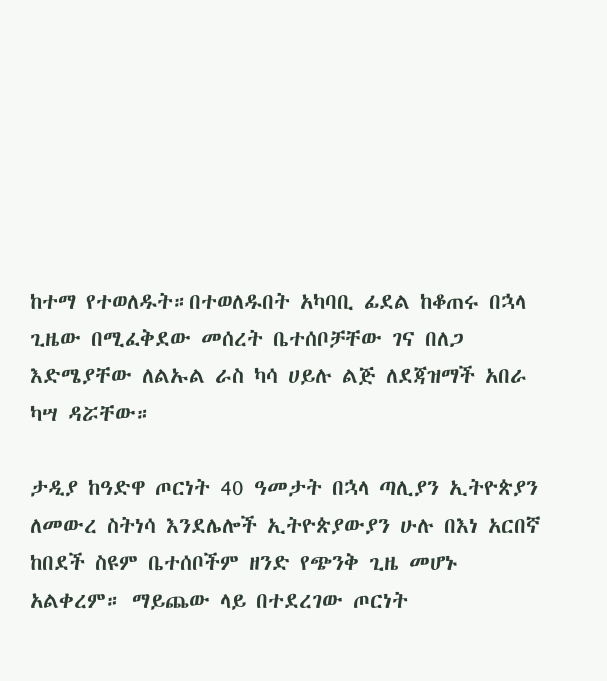ከተማ የተወለዱት።በተወለዱበት አካባቢ ፊደል ከቆጠሩ በኋላ ጊዜው በሚፈቅደው መሰረት ቤተሰቦቻቸው ገና በለጋ እድሜያቸው ለልኡል ራስ ካሳ ሀይሉ ልጅ ለደጃዝማች አበራ ካሣ ዳሯቸው።

ታዲያ ከዓድዋ ጦርነት 40 ዓመታት በኋላ ጣሊያን ኢትዮጵያን ለመውረ ስትነሳ እንደሌሎች ኢትዮጵያውያን ሁሉ በእነ አርበኛ ከበደች ስዩም ቤተሰቦችም ዘንድ የጭንቅ ጊዜ መሆኑ አልቀረም። ማይጨው ላይ በተደረገው ጦርነት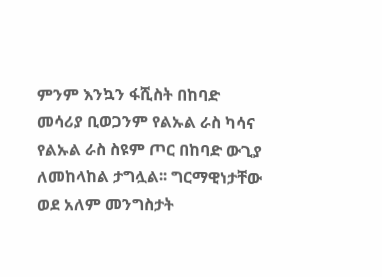ምንም እንኳን ፋሺስት በከባድ መሳሪያ ቢወጋንም የልኡል ራስ ካሳና የልኡል ራስ ስዩም ጦር በከባድ ውጊያ ለመከላከል ታግሏል፡፡ ግርማዊነታቸው ወደ አለም መንግስታት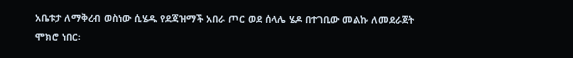አቤቱታ ለማቅረብ ወስነው ሲሄዱ የደጃዝማች አበራ ጦር ወደ ሰላሌ ሄዶ በተገቢው መልኩ ለመደራጀት ሞክሮ ነበር፡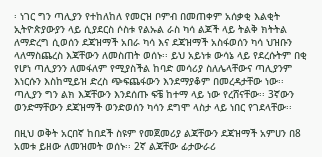፡ ነገር ግን ጣሊያን የተከለከለ የመርዝ ቦምብ በመጠቀም አሰቃቂ እልቂት ኢትዮጵያውያን ላይ ሲያደርስ ሶስቱ የልኡል ራስ ካሳ ልጆች ላይ ትልቅ ክትትል ለማድረግ ሲወሰን ደጃዝማች አበራ ካሳ እና ደጃዝማች አስፋወሰን ካሳ ህዝቡን ላለማስጨረስ እጃቸውን ለመስጠት ወሰኑ፡፡ ይህ አይነቱ ውሳኔ ላይ የደረሱትም በቂ የሆነ ጣሊያንን ለመፋለም የሚያስችል ከባድ መሳሪያ ስለሌላቸውና ጣሊያንም እነርሱን እስከሚይዝ ድረስ ጭፍጨፋውን እንደማያቆም በመረዳታቸው ነው፡፡ ጣሊያን ግን ልክ እጃቸውን እንደሰጡ ፍቼ ከተማ ላይ ነው የረሸናቸው፡፡ 3ኛውን ወንድማቸውን ደጃዝማች ወንድወሰን ካሳን ደግሞ ላስታ ላይ ነበር የገደላቸው፡፡

በዚህ ወቅት አርበኛ ከበደች ስዩም የመጀመሪያ ልጃቸውን ደጃዝማች አምሀን በ8 አመቱ ይዘው ለመዝመት ወሰኑ፡፡ 2ኛ ልጃቸው ፊታውራሪ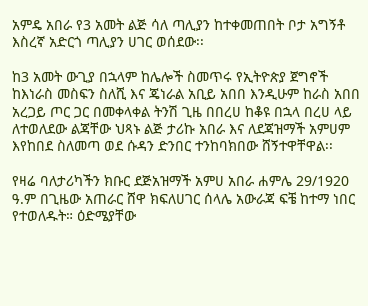አምዴ አበራ የ3 አመት ልጅ ሳለ ጣሊያን ከተቀመጠበት ቦታ አግኝቶ እስረኛ አድርጎ ጣሊያን ሀገር ወሰደው፡፡

ከ3 አመት ውጊያ በኋላም ከሌሎች ስመጥሩ የኢትዮጵያ ጀግኖች ከእነራስ መስፍን ስለሺ እና ጄነራል አቢይ አበበ እንዲሁም ከራስ አበበ አረጋይ ጦር ጋር በመቀላቀል ትንሽ ጊዜ በበረሀ ከቆዩ በኋላ በረሀ ላይ ለተወለደው ልጃቸው ህጻኑ ልጅ ታሪኩ አበራ እና ለደጃዝማች አምሀም እየከበደ ስለመጣ ወደ ሱዳን ድንበር ተንከባክበው ሸኝተዋቸዋል፡፡

የዛሬ ባለታሪካችን ክቡር ደጅአዝማች አምሀ አበራ ሐምሌ 29/1920 ዓ.ም በጊዜው አጠራር ሸዋ ክፍለሀገር ሰላሌ አውራጃ ፍቼ ከተማ ነበር የተወለዱት። ዕድሜያቸው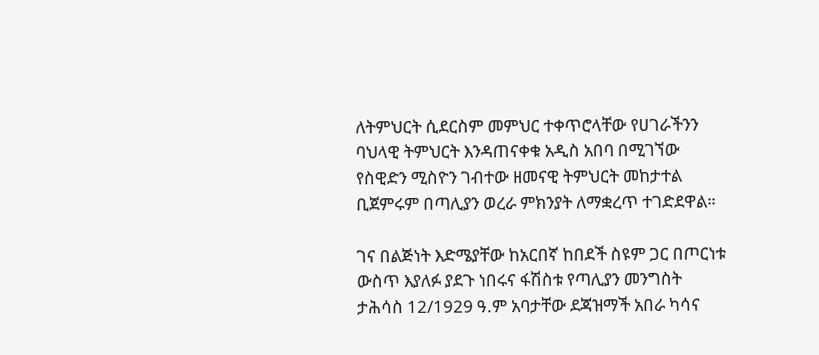ለትምህርት ሲደርስም መምህር ተቀጥሮላቸው የሀገራችንን ባህላዊ ትምህርት እንዳጠናቀቁ አዲስ አበባ በሚገኘው የስዊድን ሚስዮን ገብተው ዘመናዊ ትምህርት መከታተል ቢጀምሩም በጣሊያን ወረራ ምክንያት ለማቋረጥ ተገድደዋል።

ገና በልጅነት እድሜያቸው ከአርበኛ ከበደች ስዩም ጋር በጦርነቱ ውስጥ እያለፉ ያደጉ ነበሩና ፋሽስቱ የጣሊያን መንግስት ታሕሳስ 12/1929 ዓ.ም አባታቸው ደጃዝማች አበራ ካሳና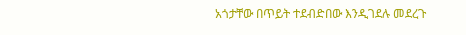አጎታቸው በጥይት ተደብድበው እንዲገደሉ መደረጉ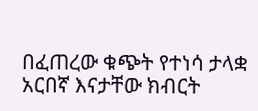በፈጠረው ቁጭት የተነሳ ታላቋ አርበኛ እናታቸው ክብርት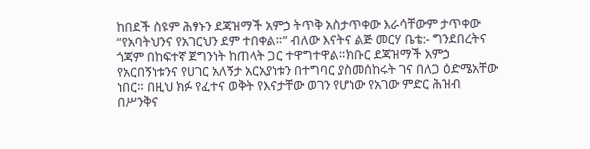ከበደች ስዩም ሕፃኑን ደጃዝማች አምኃ ትጥቅ አስታጥቀው እራሳቸውም ታጥቀው “የአባትህንና የአገርህን ደም ተበቀል።” ብለው እናትና ልጅ መርሃ ቤቴ:- ግንደበረትና ጎጃም በከፍተኛ ጀግንነት ከጠላት ጋር ተዋግተዋል።ክቡር ደጃዝማች አምኃ የአርበኝነቱንና የሀገር አለኝታ አርአያነቱን በተግባር ያስመሰከሩት ገና በለጋ ዕድሜአቸው ነበር። በዚህ ክፉ የፈተና ወቅት የእናታቸው ወገን የሆነው የአገው ምድር ሕዝብ በሥንቅና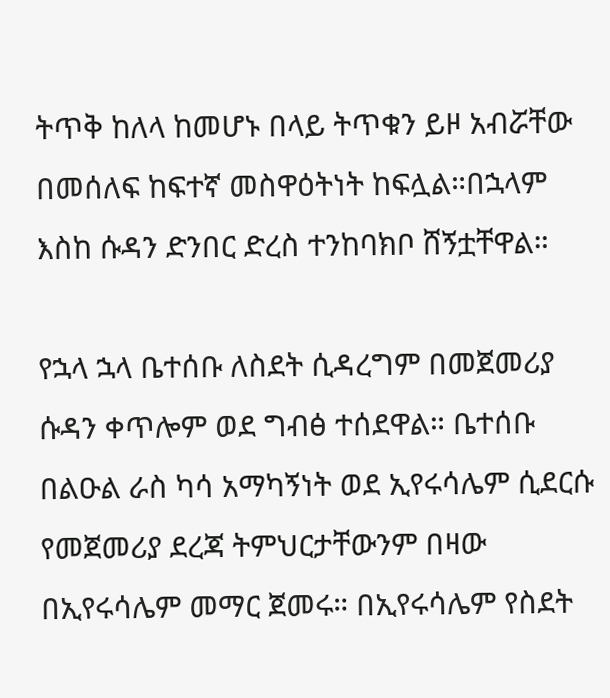ትጥቅ ከለላ ከመሆኑ በላይ ትጥቁን ይዞ አብሯቸው በመሰለፍ ከፍተኛ መስዋዕትነት ከፍሏል።በኋላም እስከ ሱዳን ድንበር ድረስ ተንከባክቦ ሸኝቷቸዋል።

የኋላ ኋላ ቤተሰቡ ለስደት ሲዳረግም በመጀመሪያ ሱዳን ቀጥሎም ወደ ግብፅ ተሰደዋል። ቤተሰቡ በልዑል ራስ ካሳ አማካኝነት ወደ ኢየሩሳሌም ሲደርሱ የመጀመሪያ ደረጃ ትምህርታቸውንም በዛው በኢየሩሳሌም መማር ጀመሩ። በኢየሩሳሌም የስደት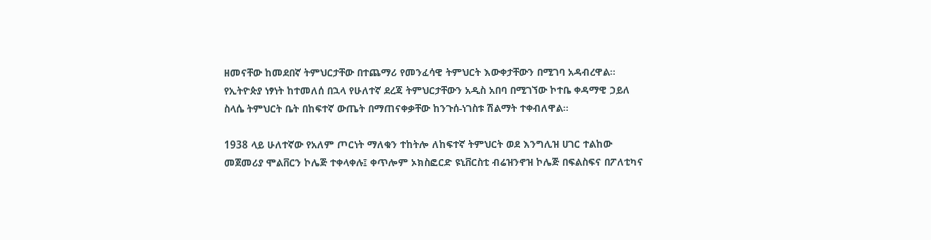ዘመናቸው ከመደበኛ ትምህርታቸው በተጨማሪ የመንፈሳዊ ትምህርት እውቀታቸውን በሚገባ አዳብረዋል። የኢትዮጵያ ነፃነት ከተመለሰ በኋላ የሁለተኛ ደረጃ ትምህርታቸውን አዲስ አበባ በሚገኘው ኮተቤ ቀዳማዊ ኃይለ ስላሴ ትምህርት ቤት በከፍተኛ ውጤት በማጠናቀቃቸው ከንጉሰ-ነገስቱ ሽልማት ተቀብለዋል።

1938 ላይ ሁለተኛው የአለም ጦርነት ማለቁን ተከትሎ ለከፍተኛ ትምህርት ወደ እንግሊዝ ሀገር ተልከው መጀመሪያ ሞልቨርን ኮሌጅ ተቀላቀሉ፤ ቀጥሎም ኦክስፎርድ ዩኒቨርስቲ ብሬዝንኖዝ ኮሌጅ በፍልስፍና በፖለቲካና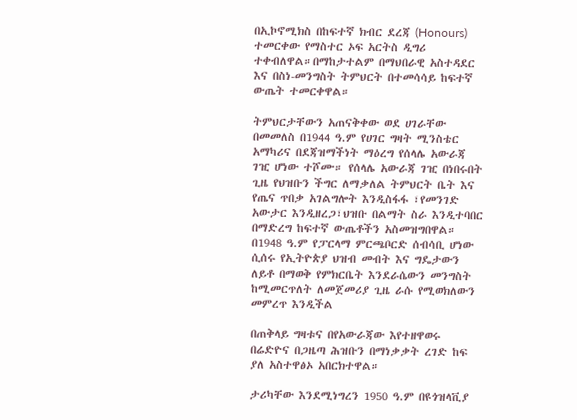በኢኮኖሚክስ በከፍተኛ ክብር ደረጃ (Honours) ተመርቀው የማስተር ኦፍ አርትስ ዲግሪ ተቀብለዋል።በማከታተልም በማህበራዊ አስተዳደር እና በስነ-መንግስት ትምህርት በተመሳሳይ ከፍተኛ ውጤት ተመርቀዋል።

ትምህርታቸውን አጠናቅቀው ወደ ሀገራቸው በመመለስ በ1944 ዓ.ም የሀገር ግዛት ሚንስቴር አማካሪና በደጃዝማችነት ማዕረግ የሰላሌ አውራጃ ገዢ ሆነው ተሾሙ። የሰላሌ አውራጃ ገዢ በነበሩበት ጊዜ የህዝቡን ችግር ለማቃለል ትምህርት ቤት እና የጤና ጥበቃ አገልግሎት እንዲስፋፋ ፣የመንገድ አውታር እንዲዘረጋ፣ህዝቡ በልማት ስራ እንዲተባበር በማድረግ ከፍተኛ ውጤቶችን አስመዝግበዋል። በ1948 ዓ.ም የፓርላማ ምርጫቦርድ ሰብሳቢ ሆነው ሲሰሩ የኢትዮጵያ ህዝብ መብት እና ግዴታውን ለይቶ በማወቅ የምክርቤት እንደራሴውን መንግስት ከሚመርጥለት ለመጀመሪያ ጊዜ ራሱ የሚወክለውን መምረጥ እንዲችል

በጠቅላይ ግዛቱና በየአውራጃው እየተዘዋወሩ በሬድዮና በጋዜጣ ሕዝቡን በማነቃቃት ረገድ ከፍ ያለ አስተዋፅኦ አበርክተዋል።

ታሪካቸው እንደሚነግረን 1950 ዓ.ም በዩጎዝላቪያ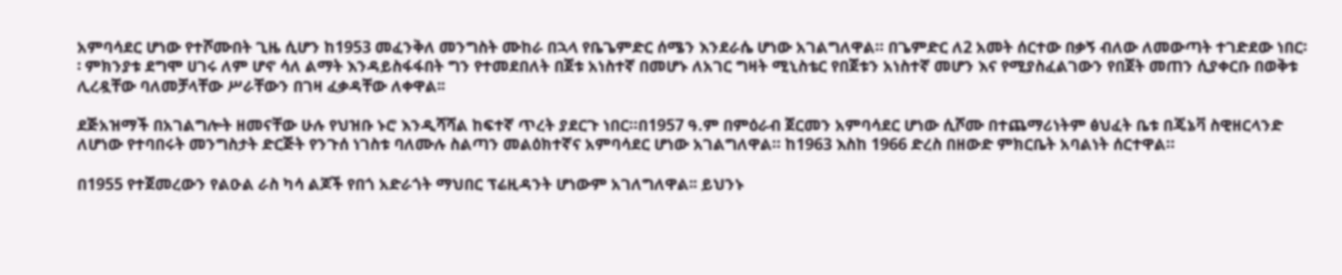አምባሳደር ሆነው የተሾሙበት ጊዜ ሲሆን ከ1953 መፈንቅለ መንግስት ሙከራ በኋላ የቤጌምድር ሰሜን እንደራሴ ሆነው አገልግለዋል። በጌምድር ለ2 አመት ሰርተው በቃኝ ብለው ለመውጣት ተገድደው ነበር፡፡ ምክንያቱ ደግሞ ሀገሩ ለም ሆኖ ሳለ ልማት እንዳይስፋፋበት ግን የተመደበለት በጀቱ አነስተኛ በመሆኑ ለአገር ግዛት ሚኒስቴር የበጀቱን አነስተኛ መሆን እና የሚያስፈልገውን የበጀት መጠን ሲያቀርቡ በወቅቱ ሊረዷቸው ባለመቻላቸው ሥራቸውን በገዛ ፈቃዳቸው ለቀዋል፡፡

ደጅአዝማች በአገልግሎት ዘመናቸው ሁሉ የህዝቡ ኑሮ እንዲሻሻል ከፍተኛ ጥረት ያደርጉ ነበር።በ1957 ዓ.ም በምዕራብ ጀርመን አምባሳደር ሆነው ሲሾሙ በተጨማሪነትም ፅህፈት ቤቱ በጄኔቫ ስዊዘርላንድ ለሆነው የተባበሩት መንግስታት ድርጅት የንጉሰ ነገስቱ ባለሙሉ ስልጣን መልዕክተኛና አምባሳደር ሆነው አገልግለዋል። ከ1963 እስከ 1966 ድረስ በዘውድ ምክርቤት አባልነት ሰርተዋል።

በ1955 የተጀመረውን የልዑል ራስ ካሳ ልጆች የበጎ አድራጎት ማህበር ፕሬዚዳንት ሆነውም አገለግለዋል፡፡ ይህንኑ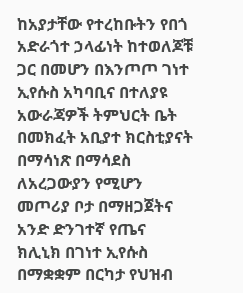ከአያታቸው የተረከቡትን የበጎ አድራጎተ ኃላፊነት ከተወለጆቹ ጋር በመሆን በእንጦጦ ገነተ ኢየሱስ አካባቢና በተለያዩ አውራጃዎች ትምህርት ቤት በመክፈት አቢያተ ክርስቲያናት በማሳነጽ በማሳደስ ለአረጋውያን የሚሆን መጦሪያ ቦታ በማዘጋጀትና አንድ ድንገተኛ የጤና ክሊኒክ በገነተ ኢየሱስ በማቋቋም በርካታ የህዝብ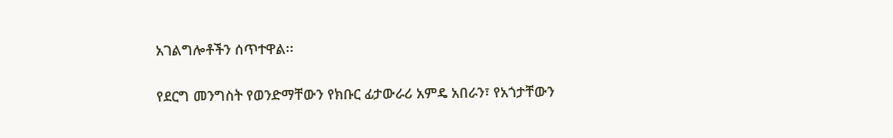አገልግሎቶችን ሰጥተዋል፡፡

የደርግ መንግስት የወንድማቸውን የክቡር ፊታውራሪ አምዴ አበራን፣ የአጎታቸውን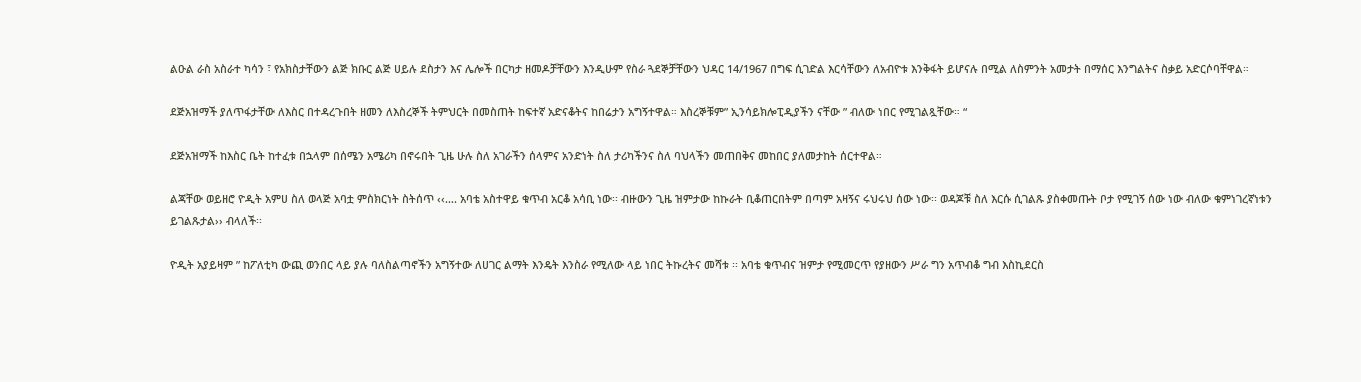ልዑል ራስ አስራተ ካሳን ፣ የአክስታቸውን ልጅ ክቡር ልጅ ሀይሉ ደስታን እና ሌሎች በርካታ ዘመዶቻቸውን እንዲሁም የስራ ጓደኞቻቸውን ህዳር 14/1967 በግፍ ሲገድል እርሳቸውን ለአብዮቱ እንቅፋት ይሆናሉ በሚል ለስምንት አመታት በማሰር እንግልትና ስቃይ አድርሶባቸዋል።

ደጅአዝማች ያለጥፋታቸው ለእስር በተዳረጉበት ዘመን ለእስረኞች ትምህርት በመስጠት ከፍተኛ አድናቆትና ከበሬታን አግኝተዋል። እስረኞቹም” ኢንሳይክሎፒዲያችን ናቸው ” ብለው ነበር የሚገልጿቸው። “

ደጅአዝማች ከእስር ቤት ከተፈቱ በኋላም በሰሜን አሜሪካ በኖሩበት ጊዜ ሁሉ ስለ አገራችን ሰላምና አንድነት ስለ ታሪካችንና ስለ ባህላችን መጠበቅና መከበር ያለመታከት ሰርተዋል።

ልጃቸው ወይዘሮ ዮዲት አምሀ ስለ ወላጅ አባቷ ምስክርነት ስትሰጥ ‹‹…. አባቴ አስተዋይ ቁጥብ አርቆ አሳቢ ነው፡፡ ብዙውን ጊዜ ዝምታው ከኩራት ቢቆጠርበትም በጣም አዛኝና ሩህሩህ ሰው ነው፡፡ ወዳጆቹ ስለ እርሱ ሲገልጹ ያስቀመጡት ቦታ የሚገኝ ሰው ነው ብለው ቁምነገረኛነቱን ይገልጹታል›› ብላለች፡፡

ዮዲት አያይዛም ” ከፖለቲካ ውጪ ወንበር ላይ ያሉ ባለስልጣኖችን አግኝተው ለሀገር ልማት እንዴት እንስራ የሚለው ላይ ነበር ትኩረትና መሻቱ ፡፡ አባቴ ቁጥብና ዝምታ የሚመርጥ የያዘውን ሥራ ግን አጥብቆ ግብ እስኪደርስ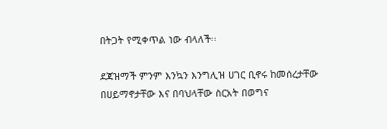በትጋት የሚቀጥል ነው ብላለች፡፡

ደጃዝማች ምንም እንኳን እንግሊዝ ሀገር ቢኖሩ ከመሰረታቸው በሀይማኖታቸው እና በባህላቸው ስርአት በወግና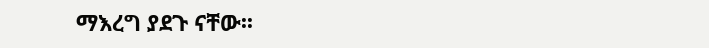ማእረግ ያደጉ ናቸው፡፡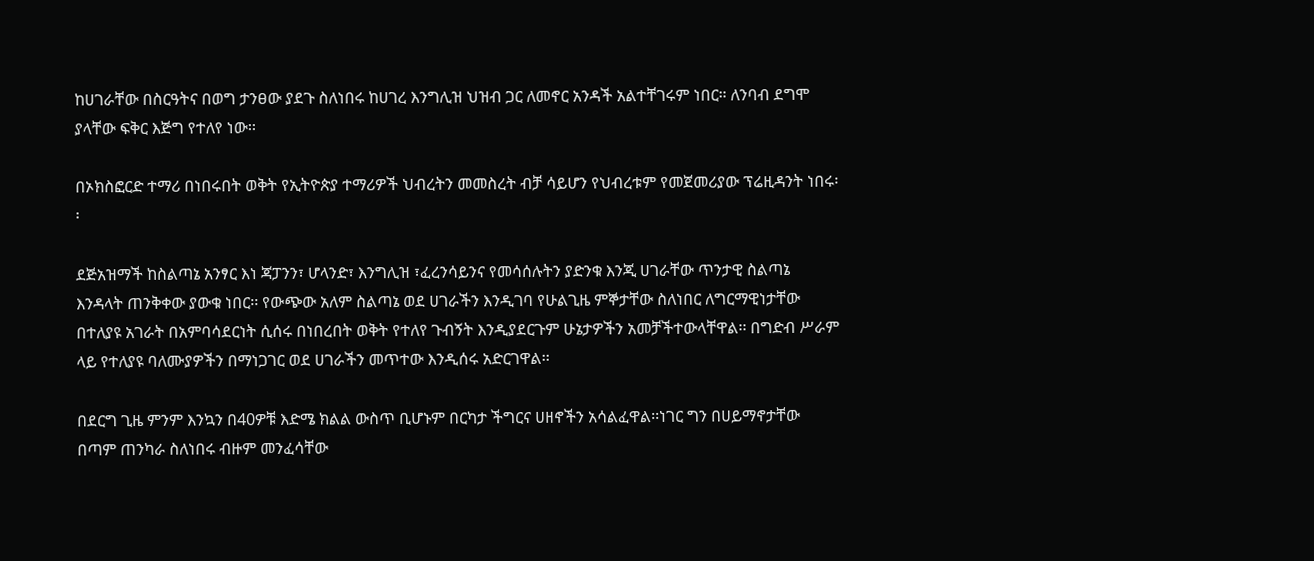ከሀገራቸው በስርዓትና በወግ ታንፀው ያደጉ ስለነበሩ ከሀገረ እንግሊዝ ህዝብ ጋር ለመኖር አንዳች አልተቸገሩም ነበር። ለንባብ ደግሞ ያላቸው ፍቅር እጅግ የተለየ ነው፡፡

በኦክስፎርድ ተማሪ በነበሩበት ወቅት የኢትዮጵያ ተማሪዎች ህብረትን መመስረት ብቻ ሳይሆን የህብረቱም የመጀመሪያው ፕሬዚዳንት ነበሩ፡፡

ደጅአዝማች ከስልጣኔ አንፃር እነ ጃፓንን፣ ሆላንድ፣ እንግሊዝ ፣ፈረንሳይንና የመሳሰሉትን ያድንቁ እንጂ ሀገራቸው ጥንታዊ ስልጣኔ እንዳላት ጠንቅቀው ያውቁ ነበር፡፡ የውጭው አለም ስልጣኔ ወደ ሀገራችን እንዲገባ የሁልጊዜ ምኞታቸው ስለነበር ለግርማዊነታቸው በተለያዩ አገራት በአምባሳደርነት ሲሰሩ በነበረበት ወቅት የተለየ ጉብኝት እንዲያደርጉም ሁኔታዎችን አመቻችተውላቸዋል፡፡ በግድብ ሥራም ላይ የተለያዩ ባለሙያዎችን በማነጋገር ወደ ሀገራችን መጥተው እንዲሰሩ አድርገዋል፡፡

በደርግ ጊዜ ምንም እንኳን በ40ዎቹ እድሜ ክልል ውስጥ ቢሆኑም በርካታ ችግርና ሀዘኖችን አሳልፈዋል፡፡ነገር ግን በሀይማኖታቸው በጣም ጠንካራ ስለነበሩ ብዙም መንፈሳቸው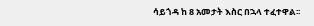ሳይጎዳ ከ 8 አመታት እስር በኋላ ተፈተዋል፡፡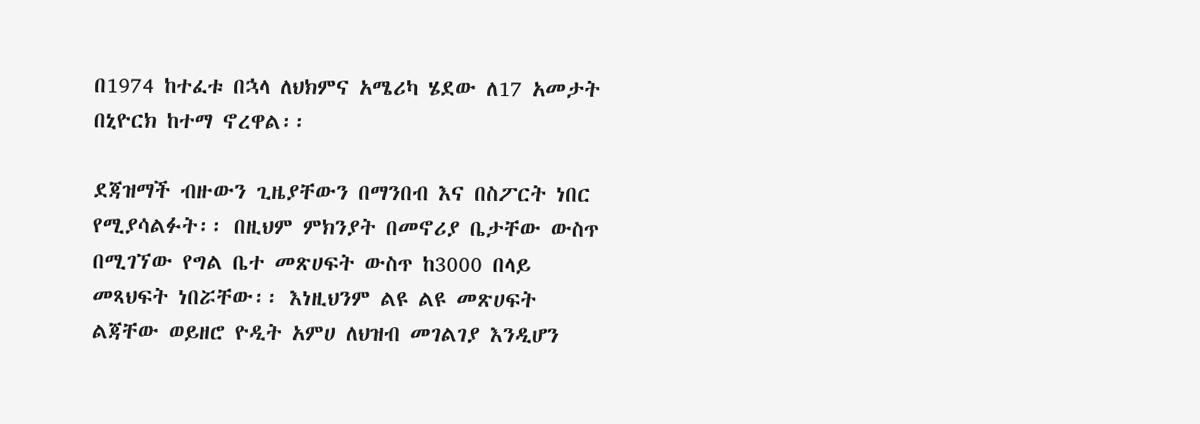በ1974 ከተፈቱ በኋላ ለህክምና አሜሪካ ሄደው ለ17 አመታት በኒዮርክ ከተማ ኖረዋል፡፡

ደጃዝማች ብዙውን ጊዜያቸውን በማንበብ እና በስፖርት ነበር የሚያሳልፉት፡፡ በዚህም ምክንያት በመኖሪያ ቤታቸው ውስጥ በሚገኘው የግል ቤተ መጽሀፍት ውስጥ ከ3000 በላይ መጻህፍት ነበሯቸው፡፡ እነዚህንም ልዩ ልዩ መጽሀፍት ልጃቸው ወይዘሮ ዮዲት አምሀ ለህዝብ መገልገያ እንዲሆን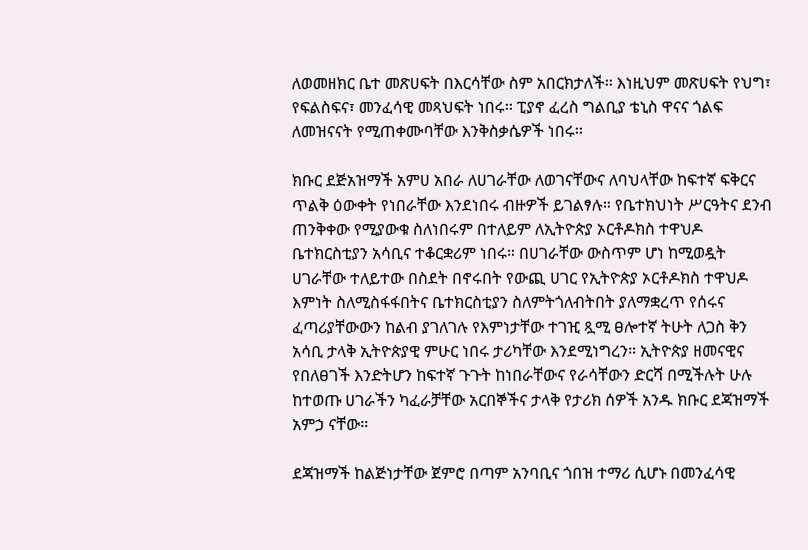ለወመዘክር ቤተ መጽሀፍት በእርሳቸው ስም አበርክታለች፡፡ እነዚህም መጽሀፍት የህግ፣ የፍልስፍና፣ መንፈሳዊ መጻህፍት ነበሩ፡፡ ፒያኖ ፈረስ ግልቢያ ቴኒስ ዋናና ጎልፍ ለመዝናናት የሚጠቀሙባቸው እንቅስቃሴዎች ነበሩ፡፡

ክቡር ደጅአዝማች አምሀ አበራ ለሀገራቸው ለወገናቸውና ለባህላቸው ከፍተኛ ፍቅርና ጥልቅ ዕውቀት የነበራቸው እንደነበሩ ብዙዎች ይገልፃሉ። የቤተክህነት ሥርዓትና ደንብ ጠንቅቀው የሚያውቁ ስለነበሩም በተለይም ለኢትዮጵያ ኦርቶዶክስ ተዋህዶ ቤተክርስቲያን አሳቢና ተቆርቋሪም ነበሩ። በሀገራቸው ውስጥም ሆነ ከሚወዷት ሀገራቸው ተለይተው በስደት በኖሩበት የውጪ ሀገር የኢትዮጵያ ኦርቶዶክስ ተዋህዶ እምነት ስለሚስፋፋበትና ቤተክርስቲያን ስለምትጎለብትበት ያለማቋረጥ የሰሩና ፈጣሪያቸውውን ከልብ ያገለገሉ የእምነታቸው ተገዢ ጿሚ ፀሎተኛ ትሁት ለጋስ ቅን አሳቢ ታላቅ ኢትዮጵያዊ ምሁር ነበሩ ታሪካቸው እንደሚነግረን። ኢትዮጵያ ዘመናዊና የበለፀገች እንድትሆን ከፍተኛ ጉጉት ከነበራቸውና የራሳቸውን ድርሻ በሚችሉት ሁሉ ከተወጡ ሀገራችን ካፈራቻቸው አርበኞችና ታላቅ የታሪክ ሰዎች አንዱ ክቡር ደጃዝማች አምኃ ናቸው።

ደጃዝማች ከልጅነታቸው ጀምሮ በጣም አንባቢና ጎበዝ ተማሪ ሲሆኑ በመንፈሳዊ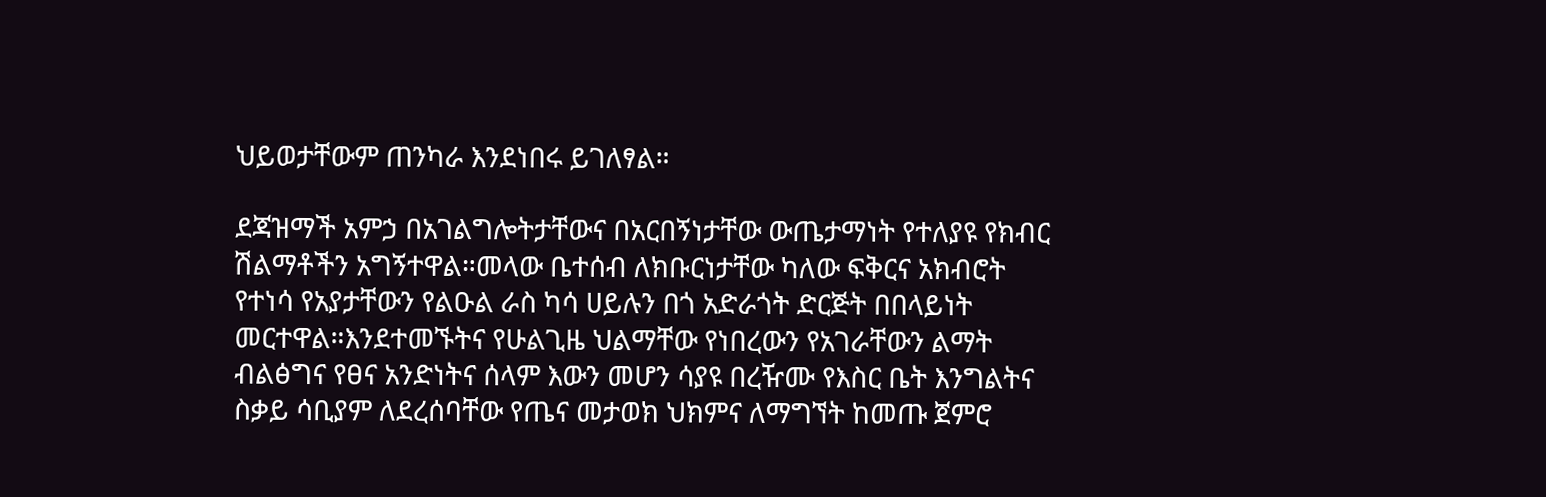ህይወታቸውም ጠንካራ እንደነበሩ ይገለፃል።

ደጃዝማች አምኃ በአገልግሎትታቸውና በአርበኝነታቸው ውጤታማነት የተለያዩ የክብር ሽልማቶችን አግኝተዋል።መላው ቤተሰብ ለክቡርነታቸው ካለው ፍቅርና አክብሮት የተነሳ የአያታቸውን የልዑል ራስ ካሳ ሀይሉን በጎ አድራጎት ድርጅት በበላይነት መርተዋል።እንደተመኙትና የሁልጊዜ ህልማቸው የነበረውን የአገራቸውን ልማት ብልፅግና የፀና አንድነትና ሰላም እውን መሆን ሳያዩ በረዥሙ የእስር ቤት እንግልትና ስቃይ ሳቢያም ለደረሰባቸው የጤና መታወክ ህክምና ለማግኘት ከመጡ ጀምሮ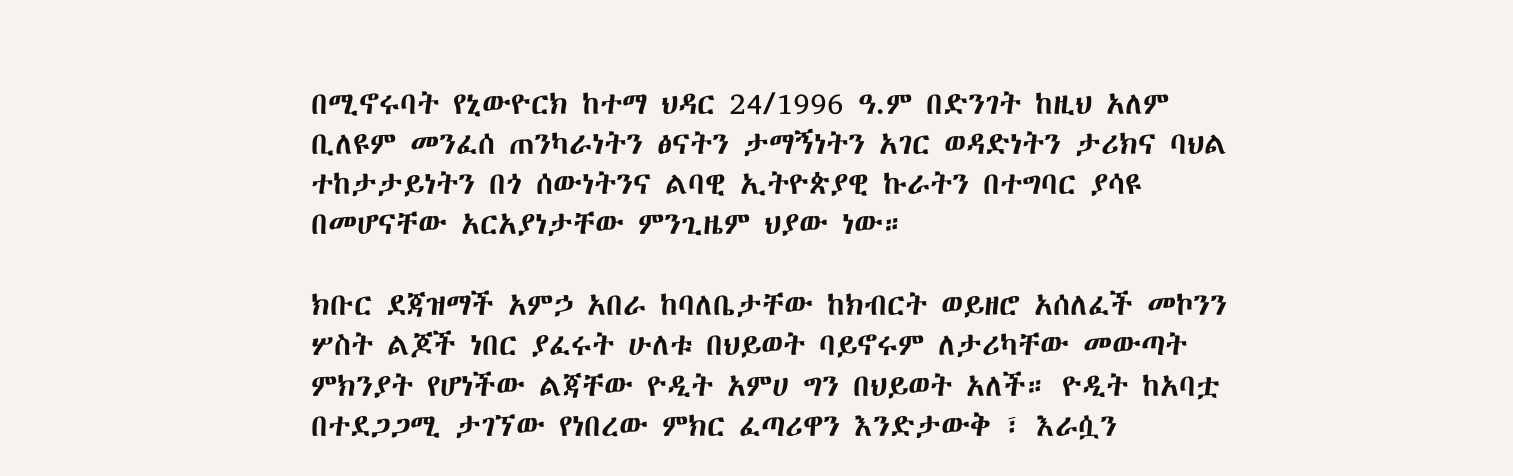በሚኖሩባት የኒውዮርክ ከተማ ህዳር 24/1996 ዓ.ም በድንገት ከዚህ አለም ቢለዩም መንፈሰ ጠንካራነትን ፅናትን ታማኝነትን አገር ወዳድነትን ታሪክና ባህል ተከታታይነትን በጎ ሰውነትንና ልባዊ ኢትዮጵያዊ ኩራትን በተግባር ያሳዩ በመሆናቸው አርአያነታቸው ምንጊዜም ህያው ነው።

ክቡር ደጃዝማች አምኃ አበራ ከባለቤታቸው ከክብርት ወይዘሮ አሰለፈች መኮንን ሦስት ልጆች ነበር ያፈሩት ሁለቱ በህይወት ባይኖሩም ለታሪካቸው መውጣት ምክንያት የሆነችው ልጃቸው ዮዲት አምሀ ግን በህይወት አለች። ዮዲት ከአባቷ በተደጋጋሚ ታገኘው የነበረው ምክር ፈጣሪዋን እንድታውቅ ፣ እራሷን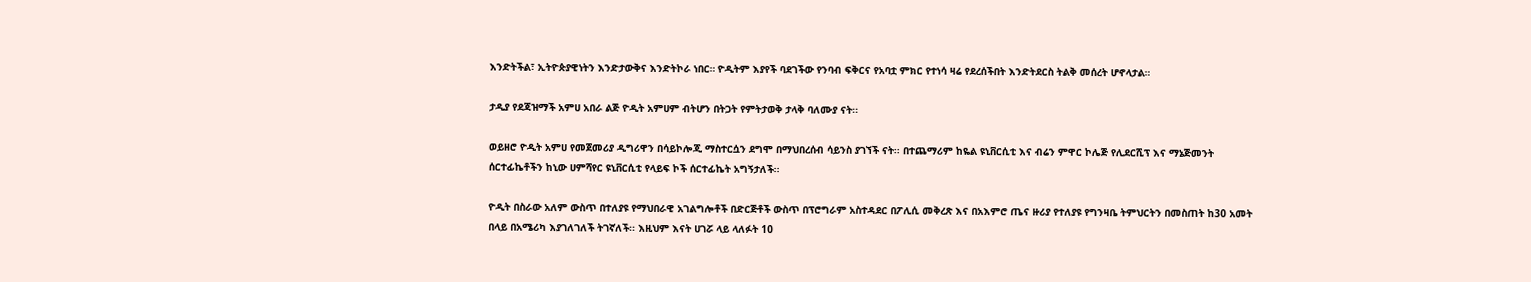እንድትችል፣ ኢትዮጵያዊነትን እንድታውቅና እንድትኮራ ነበር። ዮዲትም እያየች ባደገችው የንባብ ፍቅርና የአባቷ ምክር የተነሳ ዛሬ የደረሰችበት እንድትደርስ ትልቅ መሰረት ሆኖላታል።

ታዲያ የደጃዝማች አምሀ አበራ ልጅ ዮዲት አምሀም ብትሆን በትጋት የምትታወቅ ታላቅ ባለሙያ ናት፡፡

ወይዘሮ ዮዲት አምሀ የመጀመሪያ ዲግሪዋን በሳይኮሎጂ ማስተርሷን ደግሞ በማህበረሰብ ሳይንስ ያገኘች ናት፡፡ በተጨማሪም ከዬል ዩኒቨርሲቲ እና ብሬን ምዋር ኮሌጅ የሊደርሺፕ እና ማኔጅመንት ሰርተፊኬቶችን ከኒው ሀምሻየር ዩኒቨርሲቲ የላይፍ ኮች ሰርተፊኬት አግኝታለች፡፡

ዮዲት በስራው አለም ውስጥ በተለያዩ የማህበራዊ አገልግሎቶች በድርጅቶች ውስጥ በፕሮግራም አስተዳደር በፖሊሲ መቅረጽ እና በአእምሮ ጤና ዙሪያ የተለያዩ የግንዛቤ ትምህርትን በመስጠት ከ30 አመት በላይ በአሜሪካ እያገለገለች ትገኛለች፡፡ እዚህም እናት ሀገሯ ላይ ላለፉት 10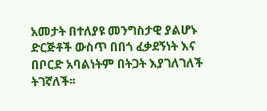አመታት በተለያዩ መንግስታዊ ያልሆኑ ድርጅቶች ውስጥ በበጎ ፈቃደኝነት እና በቦርድ አባልነትም በትጋት እያገለገለች ትገኛለች፡፡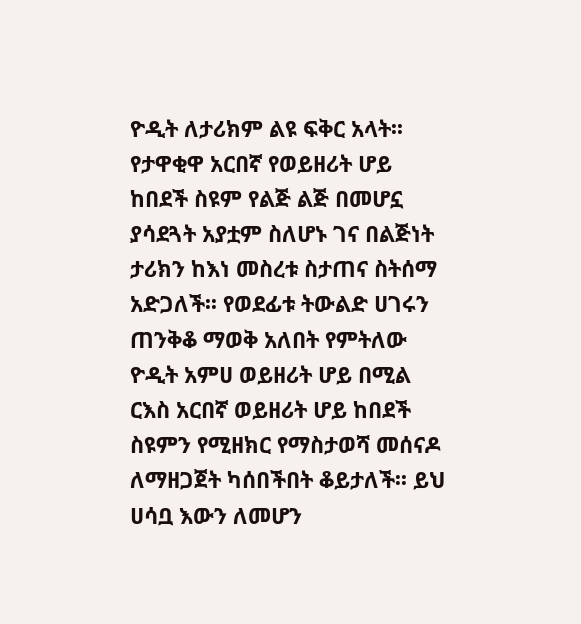ዮዲት ለታሪክም ልዩ ፍቅር አላት፡፡ የታዋቂዋ አርበኛ የወይዘሪት ሆይ ከበደች ስዩም የልጅ ልጅ በመሆኗ ያሳደጓት አያቷም ስለሆኑ ገና በልጅነት ታሪክን ከእነ መስረቱ ስታጠና ስትሰማ አድጋለች፡፡ የወደፊቱ ትውልድ ሀገሩን ጠንቅቆ ማወቅ አለበት የምትለው ዮዲት አምሀ ወይዘሪት ሆይ በሚል ርእስ አርበኛ ወይዘሪት ሆይ ከበደች ስዩምን የሚዘክር የማስታወሻ መሰናዶ ለማዘጋጀት ካሰበችበት ቆይታለች፡፡ ይህ ሀሳቧ እውን ለመሆን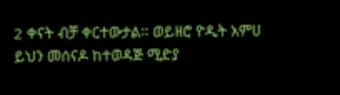2 ቀናት ብቻ ቀርተውታል፡፡ ወይዘሮ ዮዲት አምሀ ይህን መሰናዶ ከተወዳጅ ሚድያ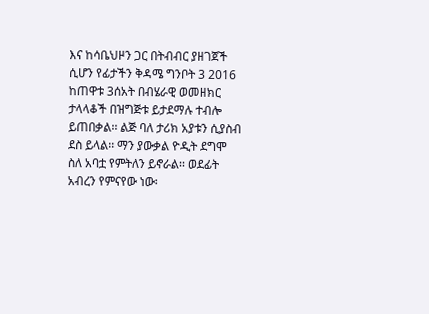እና ከሳቤህዞን ጋር በትብብር ያዘገጀች ሲሆን የፊታችን ቅዳሜ ግንቦት 3 2016 ከጠዋቱ 3ሰአት በብሄራዊ ወመዘክር ታላላቆች በዝግጅቱ ይታደማሉ ተብሎ ይጠበቃል፡፡ ልጅ ባለ ታሪክ አያቱን ሲያስብ ደስ ይላል፡፡ ማን ያውቃል ዮዲት ደግሞ ስለ አባቷ የምትለን ይኖራል፡፡ ወደፊት አብረን የምናየው ነው፡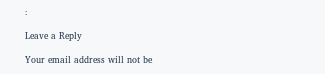፡

Leave a Reply

Your email address will not be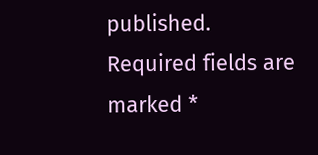published. Required fields are marked *